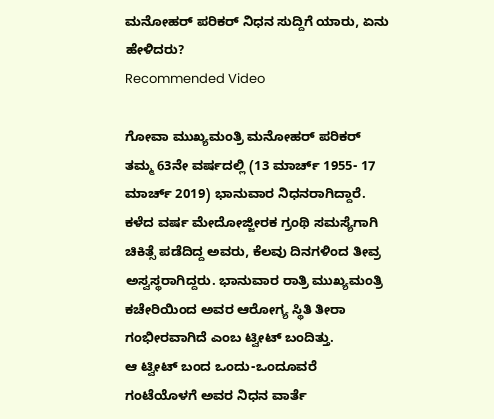ಮನೋಹರ್ ಪರಿಕರ್ ನಿಧನ ಸುದ್ದಿಗೆ ಯಾರು, ಏನು ಹೇಳಿದರು?
Recommended Video

ಗೋವಾ ಮುಖ್ಯಮಂತ್ರಿ ಮನೋಹರ್ ಪರಿಕರ್ ತಮ್ಮ 63ನೇ ವರ್ಷದಲ್ಲಿ (13 ಮಾರ್ಚ್ 1955- 17 ಮಾರ್ಚ್ 2019) ಭಾನುವಾರ ನಿಧನರಾಗಿದ್ದಾರೆ. ಕಳೆದ ವರ್ಷ ಮೇದೋಜ್ಜೀರಕ ಗ್ರಂಥಿ ಸಮಸ್ಯೆಗಾಗಿ ಚಿಕಿತ್ಸೆ ಪಡೆದಿದ್ದ ಅವರು, ಕೆಲವು ದಿನಗಳಿಂದ ತೀವ್ರ ಅಸ್ವಸ್ಥರಾಗಿದ್ದರು. ಭಾನುವಾರ ರಾತ್ರಿ ಮುಖ್ಯಮಂತ್ರಿ ಕಚೇರಿಯಿಂದ ಅವರ ಆರೋಗ್ಯ ಸ್ಥಿತಿ ತೀರಾ ಗಂಭೀರವಾಗಿದೆ ಎಂಬ ಟ್ವೀಟ್ ಬಂದಿತ್ತು.
ಆ ಟ್ವೀಟ್ ಬಂದ ಒಂದು-ಒಂದೂವರೆ ಗಂಟೆಯೊಳಗೆ ಅವರ ನಿಧನ ವಾರ್ತೆ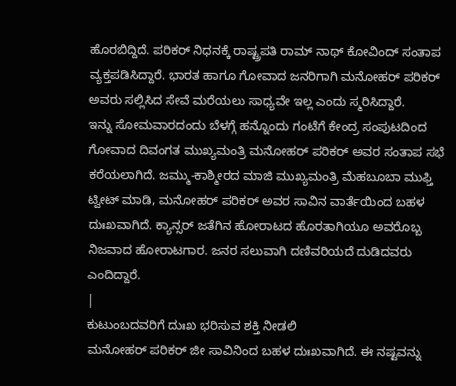ಹೊರಬಿದ್ದಿದೆ. ಪರಿಕರ್ ನಿಧನಕ್ಕೆ ರಾಷ್ಟ್ರಪತಿ ರಾಮ್ ನಾಥ್ ಕೋವಿಂದ್ ಸಂತಾಪ ವ್ಯಕ್ತಪಡಿಸಿದ್ದಾರೆ. ಭಾರತ ಹಾಗೂ ಗೋವಾದ ಜನರಿಗಾಗಿ ಮನೋಹರ್ ಪರಿಕರ್ ಅವರು ಸಲ್ಲಿಸಿದ ಸೇವೆ ಮರೆಯಲು ಸಾಧ್ಯವೇ ಇಲ್ಲ ಎಂದು ಸ್ಮರಿಸಿದ್ದಾರೆ.
ಇನ್ನು ಸೋಮವಾರದಂದು ಬೆಳಗ್ಗೆ ಹನ್ನೊಂದು ಗಂಟೆಗೆ ಕೇಂದ್ರ ಸಂಪುಟದಿಂದ ಗೋವಾದ ದಿವಂಗತ ಮುಖ್ಯಮಂತ್ರಿ ಮನೋಹರ್ ಪರಿಕರ್ ಅವರ ಸಂತಾಪ ಸಭೆ ಕರೆಯಲಾಗಿದೆ. ಜಮ್ಮು-ಕಾಶ್ಮೀರದ ಮಾಜಿ ಮುಖ್ಯಮಂತ್ರಿ ಮೆಹಬೂಬಾ ಮುಫ್ತಿ ಟ್ವೀಟ್ ಮಾಡಿ, ಮನೋಹರ್ ಪರಿಕರ್ ಅವರ ಸಾವಿನ ವಾರ್ತೆಯಿಂದ ಬಹಳ ದುಃಖವಾಗಿದೆ. ಕ್ಯಾನ್ಸರ್ ಜತೆಗಿನ ಹೋರಾಟದ ಹೊರತಾಗಿಯೂ ಅವರೊಬ್ಬ ನಿಜವಾದ ಹೋರಾಟಗಾರ. ಜನರ ಸಲುವಾಗಿ ದಣಿವರಿಯದೆ ದುಡಿದವರು ಎಂದಿದ್ದಾರೆ.
|
ಕುಟುಂಬದವರಿಗೆ ದುಃಖ ಭರಿಸುವ ಶಕ್ತಿ ನೀಡಲಿ
ಮನೋಹರ್ ಪರಿಕರ್ ಜೀ ಸಾವಿನಿಂದ ಬಹಳ ದುಃಖವಾಗಿದೆ. ಈ ನಷ್ಟವನ್ನು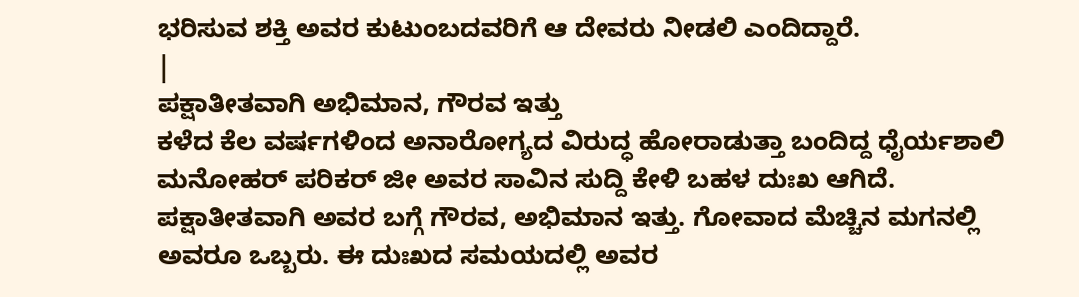ಭರಿಸುವ ಶಕ್ತಿ ಅವರ ಕುಟುಂಬದವರಿಗೆ ಆ ದೇವರು ನೀಡಲಿ ಎಂದಿದ್ದಾರೆ.
|
ಪಕ್ಷಾತೀತವಾಗಿ ಅಭಿಮಾನ, ಗೌರವ ಇತ್ತು
ಕಳೆದ ಕೆಲ ವರ್ಷಗಳಿಂದ ಅನಾರೋಗ್ಯದ ವಿರುದ್ಧ ಹೋರಾಡುತ್ತಾ ಬಂದಿದ್ದ ಧೈರ್ಯಶಾಲಿ ಮನೋಹರ್ ಪರಿಕರ್ ಜೀ ಅವರ ಸಾವಿನ ಸುದ್ದಿ ಕೇಳಿ ಬಹಳ ದುಃಖ ಆಗಿದೆ. ಪಕ್ಷಾತೀತವಾಗಿ ಅವರ ಬಗ್ಗೆ ಗೌರವ, ಅಭಿಮಾನ ಇತ್ತು. ಗೋವಾದ ಮೆಚ್ಚಿನ ಮಗನಲ್ಲಿ ಅವರೂ ಒಬ್ಬರು. ಈ ದುಃಖದ ಸಮಯದಲ್ಲಿ ಅವರ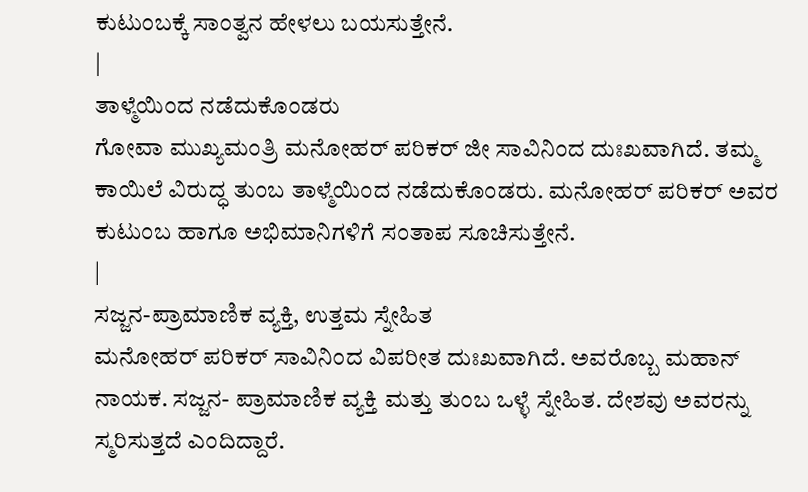ಕುಟುಂಬಕ್ಕೆ ಸಾಂತ್ವನ ಹೇಳಲು ಬಯಸುತ್ತೇನೆ.
|
ತಾಳ್ಮೆಯಿಂದ ನಡೆದುಕೊಂಡರು
ಗೋವಾ ಮುಖ್ಯಮಂತ್ರಿ ಮನೋಹರ್ ಪರಿಕರ್ ಜೀ ಸಾವಿನಿಂದ ದುಃಖವಾಗಿದೆ. ತಮ್ಮ ಕಾಯಿಲೆ ವಿರುದ್ಧ ತುಂಬ ತಾಳ್ಮೆಯಿಂದ ನಡೆದುಕೊಂಡರು. ಮನೋಹರ್ ಪರಿಕರ್ ಅವರ ಕುಟುಂಬ ಹಾಗೂ ಅಭಿಮಾನಿಗಳಿಗೆ ಸಂತಾಪ ಸೂಚಿಸುತ್ತೇನೆ.
|
ಸಜ್ಜನ-ಪ್ರಾಮಾಣಿಕ ವ್ಯಕ್ತಿ, ಉತ್ತಮ ಸ್ನೇಹಿತ
ಮನೋಹರ್ ಪರಿಕರ್ ಸಾವಿನಿಂದ ವಿಪರೀತ ದುಃಖವಾಗಿದೆ. ಅವರೊಬ್ಬ ಮಹಾನ್ ನಾಯಕ. ಸಜ್ಜನ- ಪ್ರಾಮಾಣಿಕ ವ್ಯಕ್ತಿ ಮತ್ತು ತುಂಬ ಒಳ್ಳೆ ಸ್ನೇಹಿತ. ದೇಶವು ಅವರನ್ನು ಸ್ಮರಿಸುತ್ತದೆ ಎಂದಿದ್ದಾರೆ.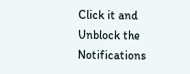Click it and Unblock the Notifications